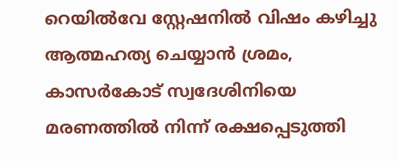റെയില്‍വേ സ്റ്റേഷനില്‍ വിഷം കഴിച്ചു ആത്മഹത്യ ചെയ്യാന്‍ ശ്രമം, കാസര്‍കോട് സ്വദേശിനിയെ മരണത്തില്‍ നിന്ന് രക്ഷപ്പെടുത്തി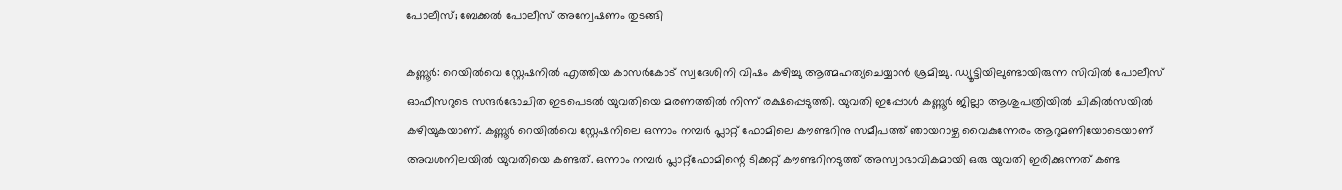പോലീസ്; ബേക്കല്‍ പോലീസ് അന്വേഷണം തുടങ്ങി

കണ്ണൂര്‍: റെയില്‍വെ സ്റ്റേഷനില്‍ എത്തിയ കാസര്‍കോട് സ്വദേശിനി വിഷം കഴിച്ചു ആത്മഹത്യചെയ്യാന്‍ ശ്രമിച്ചു. ഡ്യൂട്ടിയിലുണ്ടായിരുന്ന സിവില്‍ പോലീസ് ഓഫീസറുടെ സന്ദര്‍ഭോചിത ഇടപെടല്‍ യുവതിയെ മരണത്തില്‍ നിന്ന് രക്ഷപ്പെടുത്തി. യുവതി ഇപ്പോള്‍ കണ്ണൂര്‍ ജില്ലാ ആശുപത്രിയില്‍ ചികില്‍സയില്‍ കഴിയുകയാണ്. കണ്ണൂര്‍ റെയില്‍വെ സ്റ്റേഷനിലെ ഒന്നാം നമ്പര്‍ പ്ലാറ്റ് ഫോമിലെ കൗണ്ടറിനു സമീപത്ത് ഞായറാഴ്ച വൈകുന്നേരം ആറുമണിയോടെയാണ് അവശനിലയില്‍ യുവതിയെ കണ്ടത്. ഒന്നാം നമ്പര്‍ പ്ലാറ്റ്ഫോമിന്റെ ടിക്കറ്റ് കൗണ്ടറിനടുത്ത് അസ്വാഭാവികമായി ഒരു യുവതി ഇരിക്കുന്നത് കണ്ട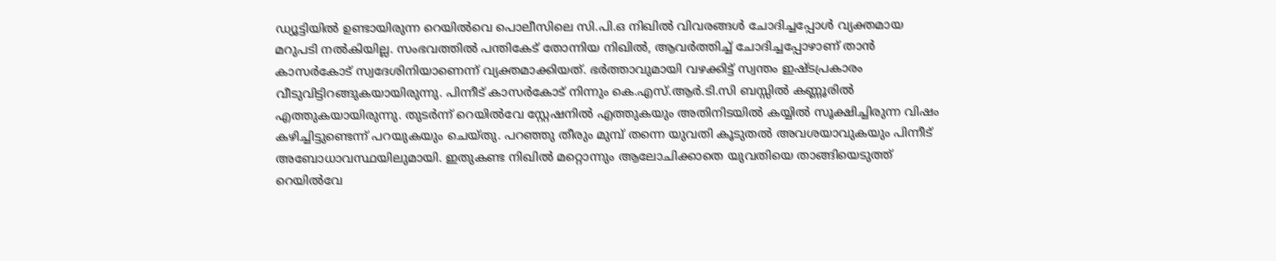ഡ്യൂട്ടിയില്‍ ഉണ്ടായിരുന്ന റെയില്‍വെ പൊലീസിലെ സി.പി.ഒ നിഖില്‍ വിവരങ്ങള്‍ ചോദിച്ചപ്പോള്‍ വ്യക്തമായ മറുപടി നല്‍കിയില്ല. സംഭവത്തില്‍ പന്തികേട് തോന്നിയ നിഖില്‍, ആവര്‍ത്തിച്ച് ചോദിച്ചപ്പോഴാണ് താന്‍ കാസര്‍കോട് സ്വദേശിനിയാണെന്ന് വ്യക്തമാക്കിയത്. ഭര്‍ത്താവുമായി വഴക്കിട്ട് സ്വന്തം ഇഷ്ടപ്രകാരം വീടുവിട്ടിറങ്ങുകയായിരുന്നു. പിന്നീട് കാസര്‍കോട് നിന്നും കെ.എസ്.ആര്‍.ടി.സി ബസ്സില്‍ കണ്ണൂരില്‍ എത്തുകയായിരുന്നു. തുടര്‍ന്ന് റെയില്‍വേ സ്റ്റേഷനില്‍ എത്തുകയും അതിനിടയില്‍ കയ്യില്‍ സൂക്ഷിച്ചിരുന്ന വിഷം കഴിച്ചിട്ടുണ്ടെന്ന് പറയുകയും ചെയ്തു. പറഞ്ഞു തീരും മുമ്പ് തന്നെ യുവതി കൂടുതല്‍ അവശയാവുകയും പിന്നീട് അബോധാവസ്ഥയിലുമായി. ഇതുകണ്ട നിഖില്‍ മറ്റൊന്നും ആലോചിക്കാതെ യുവതിയെ താങ്ങിയെടുത്ത് റെയില്‍വേ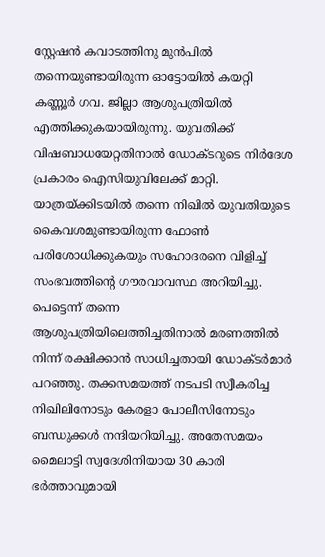സ്റ്റേഷന്‍ കവാടത്തിനു മുന്‍പില്‍ തന്നെയുണ്ടായിരുന്ന ഓട്ടോയില്‍ കയറ്റി കണ്ണൂര്‍ ഗവ. ജില്ലാ ആശുപത്രിയില്‍ എത്തിക്കുകയായിരുന്നു. യുവതിക്ക് വിഷബാധയേറ്റതിനാല്‍ ഡോക്ടറുടെ നിര്‍ദേശ പ്രകാരം ഐസിയുവിലേക്ക് മാറ്റി. യാത്രയ്ക്കിടയില്‍ തന്നെ നിഖില്‍ യുവതിയുടെ കൈവശമുണ്ടായിരുന്ന ഫോണ്‍ പരിശോധിക്കുകയും സഹോദരനെ വിളിച്ച് സംഭവത്തിന്റെ ഗൗരവാവസ്ഥ അറിയിച്ചു. പെട്ടെന്ന് തന്നെ ആശുപത്രിയിലെത്തിച്ചതിനാല്‍ മരണത്തില്‍ നിന്ന് രക്ഷിക്കാന്‍ സാധിച്ചതായി ഡോക്ടര്‍മാര്‍ പറഞ്ഞു. തക്കസമയത്ത് നടപടി സ്വീകരിച്ച നിഖിലിനോടും കേരളാ പോലീസിനോടും ബന്ധുക്കള്‍ നന്ദിയറിയിച്ചു. അതേസമയം മൈലാട്ടി സ്വദേശിനിയായ 30 കാരി ഭര്‍ത്താവുമായി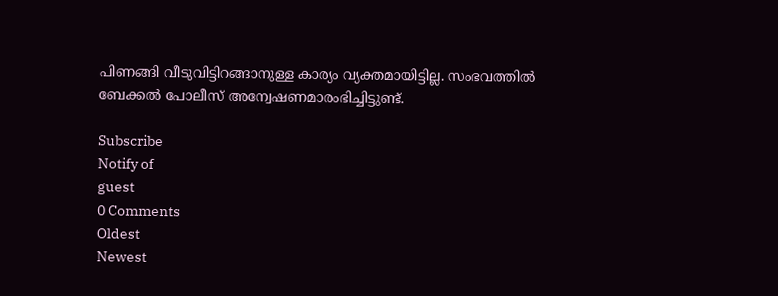പിണങ്ങി വീടുവിട്ടിറങ്ങാനുള്ള കാര്യം വ്യക്തമായിട്ടില്ല. സംഭവത്തില്‍ ബേക്കല്‍ പോലീസ് അന്വേഷണമാരംഭിച്ചിട്ടുണ്ട്.

Subscribe
Notify of
guest
0 Comments
Oldest
Newest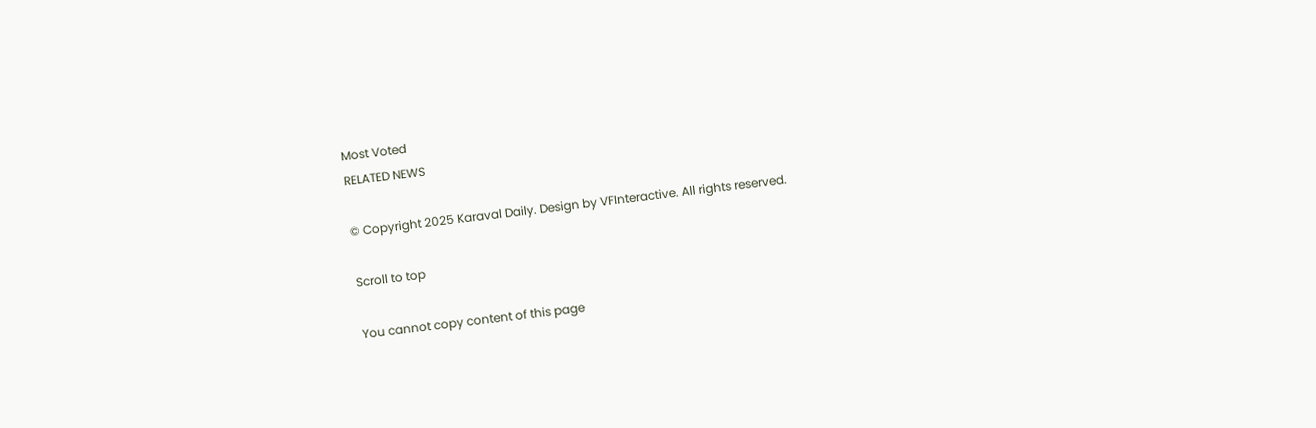Most Voted
RELATED NEWS

© Copyright 2025 Karaval Daily. Design by VFInteractive. All rights reserved.

Scroll to top

You cannot copy content of this page